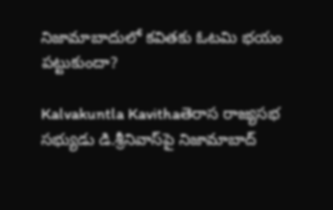నిజామాబాదులో కవితకు ఓటమి భయం పట్టుకుందా?

Kalvakuntla Kavithaతెరాస రాజ్యసభ సభ్యుడు డి.శ్రీనివాస్‌పై నిజామాబాద్‌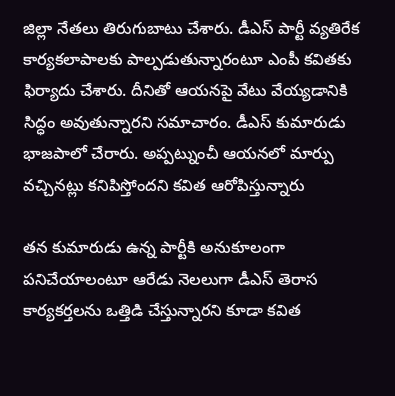జిల్లా నేతలు తిరుగుబాటు చేశారు. డీఎస్‌ పార్టీ వ్యతిరేక కార్యకలాపాలకు పాల్పడుతున్నారంటూ ఎంపీ కవితకు ఫిర్యాదు చేశారు. దీనితో ఆయనపై వేటు వేయ్యడానికి సిద్ధం అవుతున్నారని సమాచారం. డీఎస్‌ కుమారుడు భాజపాలో చేరారు. అప్పట్నుంచీ ఆయనలో మార్పు వచ్చినట్లు కనిపిస్తోందని కవిత ఆరోపిస్తున్నారు

తన కుమారుడు ఉన్న పార్టీకి అనుకూలంగా పనిచేయాలంటూ ఆరేడు నెలలుగా డీఎస్‌ తెరాస కార్యకర్తలను ఒత్తిడి చేస్తున్నారని కూడా కవిత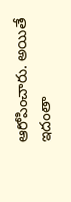ఆరోపించారు. అయితే ఇదంతా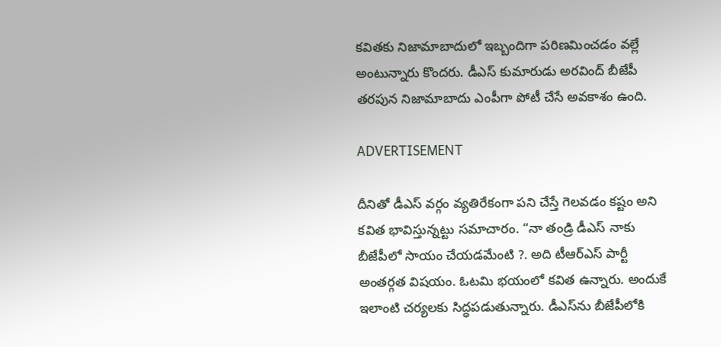కవితకు నిజామాబాదులో ఇబ్బందిగా పరిణమించడం వల్లే అంటున్నారు కొందరు. డీఎస్ కుమారుడు అరవింద్ బీజేపీ తరపున నిజామాబాదు ఎంపీగా పోటీ చేసే అవకాశం ఉంది.

ADVERTISEMENT

దీనితో డీఎస్ వర్గం వ్యతిరేకంగా పని చేస్తే గెలవడం కష్టం అని కవిత భావిస్తున్నట్టు సమాచారం. “నా తండ్రి డీఎస్‌ నాకు బీజేపీలో సాయం చేయడమేంటి ?. అది టీఆర్‌ఎస్‌ పార్టీ అంతర్గత విషయం. ఓటమి భయంలో కవిత ఉన్నారు. అందుకే ఇలాంటి చర్యలకు సిద్ధపడుతున్నారు. డీఎస్‌ను బీజేపీలోకి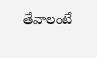తేవాలంటే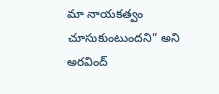మా నాయకత్వం చూసుకుంటుందని” అని అరవింద్‌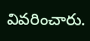వివరించారు.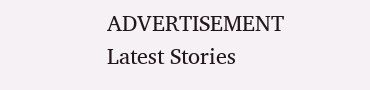ADVERTISEMENT
Latest Stories